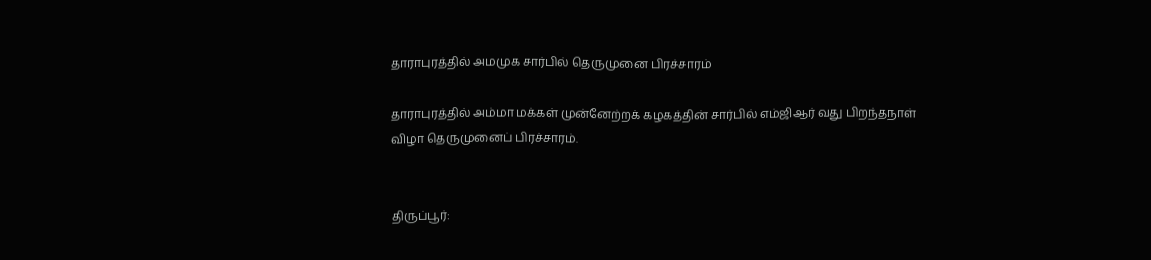தாராபுரத்தில் அமமுக சார்பில் தெருமுனை பிரச்சாரம்

தாராபுரத்தில் அம்மா மக்கள் முன்னேற்றக் கழகத்தின் சார்பில் எம்ஜிஆர் வது பிறந்தநாள் விழா தெருமுனைப் பிரச்சாரம்.


திருப்பூர்: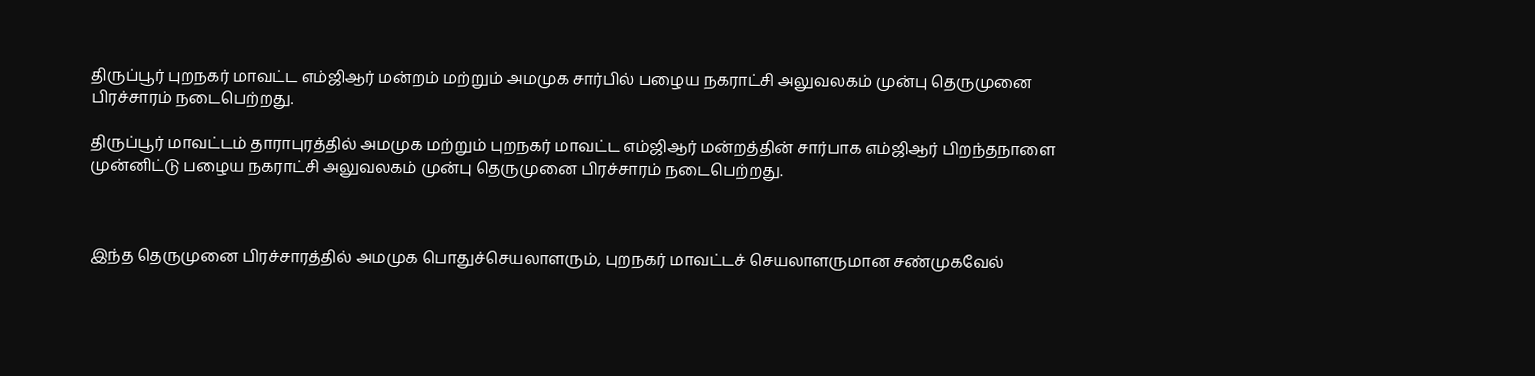திருப்பூர் புறநகர் மாவட்ட எம்ஜிஆர் மன்றம் மற்றும் அமமுக சார்பில் பழைய நகராட்சி அலுவலகம் முன்பு தெருமுனை பிரச்சாரம் நடைபெற்றது.

திருப்பூர் மாவட்டம் தாராபுரத்தில் அமமுக மற்றும் புறநகர் மாவட்ட எம்ஜிஆர் மன்றத்தின் சார்பாக எம்ஜிஆர் பிறந்தநாளை முன்னிட்டு பழைய நகராட்சி அலுவலகம் முன்பு தெருமுனை பிரச்சாரம் நடைபெற்றது.



இந்த தெருமுனை பிரச்சாரத்தில் அமமுக பொதுச்செயலாளரும், புறநகர் மாவட்டச் செயலாளருமான சண்முகவேல்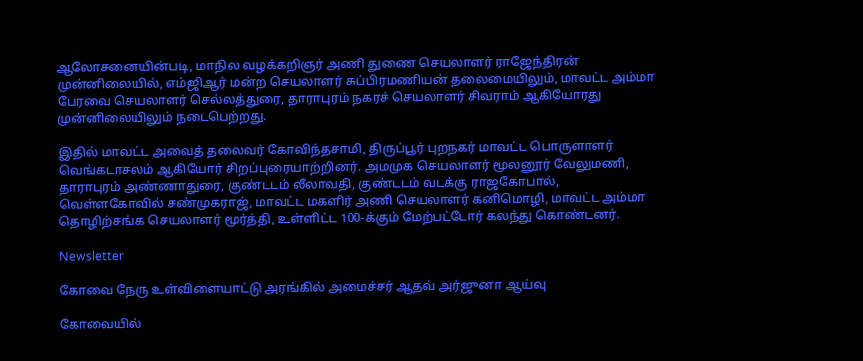ஆலோசனையின்படி, மாநில வழக்கறிஞர் அணி துணை செயலாளர் ராஜேந்திரன் முன்னிலையில், எம்ஜிஆர் மன்ற செயலாளர் சுப்பிரமணியன் தலைமையிலும், மாவட்ட அம்மா பேரவை செயலாளர் செல்லத்துரை, தாராபுரம் நகரச் செயலாளர் சிவராம் ஆகியோரது முன்னிலையிலும் நடைபெற்றது.

இதில் மாவட்ட அவைத் தலைவர் கோவிந்தசாமி, திருப்பூர் புறநகர் மாவட்ட பொருளாளர் வெங்கடாசலம் ஆகியோர் சிறப்புரையாற்றினர். அமமுக செயலாளர் மூலனூர் வேலுமணி, தாராபுரம் அண்ணாதுரை, குண்டடம் லீலாவதி, குண்டடம் வடக்கு ராஜகோபால், வெள்ளகோவில் சண்முகராஜ், மாவட்ட மகளிர் அணி செயலாளர் கனிமொழி, மாவட்ட அம்மா தொழிற்சங்க செயலாளர் மூர்த்தி, உள்ளிட்ட 100-க்கும் மேற்பட்டோர் கலந்து கொண்டனர்.

Newsletter

கோவை நேரு உள்விளையாட்டு அரங்கில் அமைச்சர் ஆதவ் அர்ஜுனா ஆய்வு

கோவையில்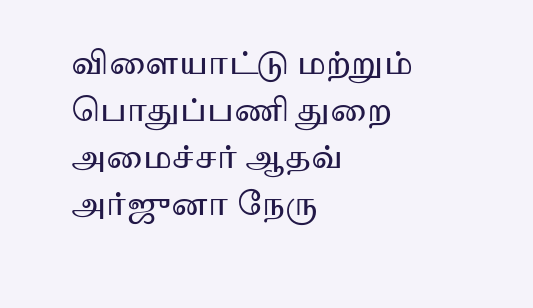விளையாட்டு மற்றும் பொதுப்பணி துறை அமைச்சர் ஆதவ் அர்ஜுனா நேரு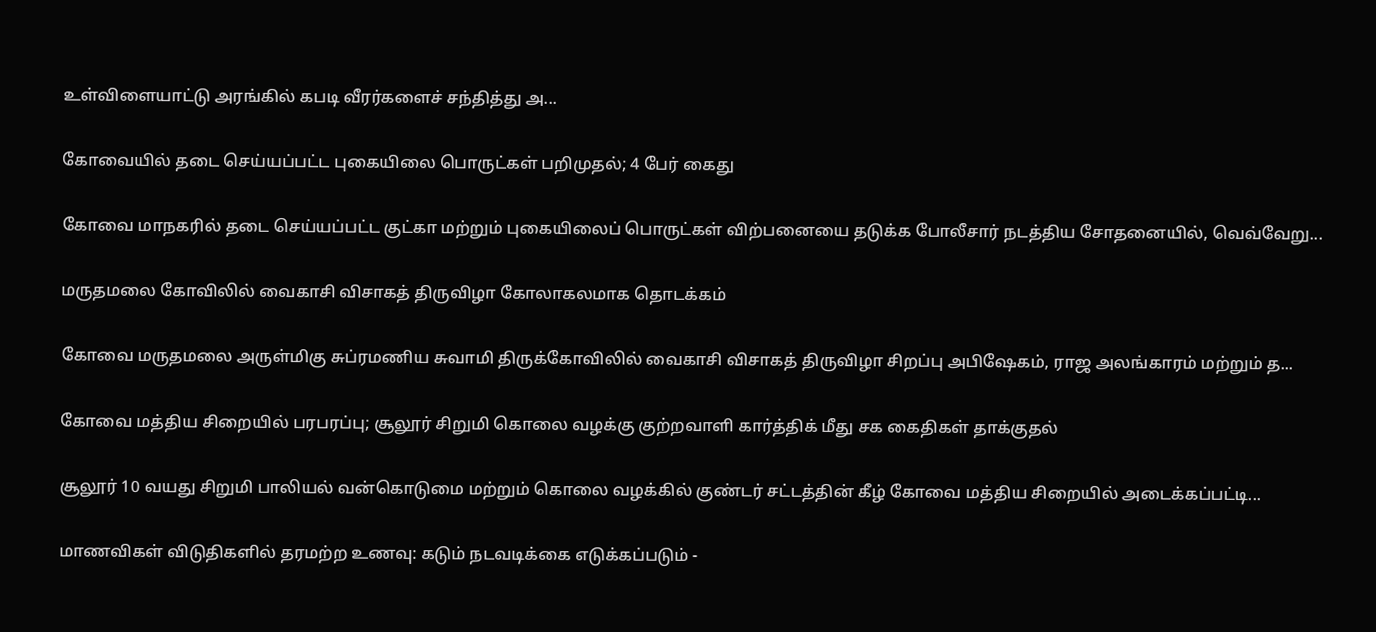உள்விளையாட்டு அரங்கில் கபடி வீரர்களைச் சந்தித்து அ...

கோவையில் தடை செய்யப்பட்ட புகையிலை பொருட்கள் பறிமுதல்; 4 பேர் கைது

கோவை மாநகரில் தடை செய்யப்பட்ட குட்கா மற்றும் புகையிலைப் பொருட்கள் விற்பனையை தடுக்க போலீசார் நடத்திய சோதனையில், வெவ்வேறு...

மருதமலை கோவிலில் வைகாசி விசாகத் திருவிழா கோலாகலமாக தொடக்கம்

கோவை மருதமலை அருள்மிகு சுப்ரமணிய சுவாமி திருக்கோவிலில் வைகாசி விசாகத் திருவிழா சிறப்பு அபிஷேகம், ராஜ அலங்காரம் மற்றும் த...

கோவை மத்திய சிறையில் பரபரப்பு; சூலூர் சிறுமி கொலை வழக்கு குற்றவாளி கார்த்திக் மீது சக கைதிகள் தாக்குதல்

சூலூர் 10 வயது சிறுமி பாலியல் வன்கொடுமை மற்றும் கொலை வழக்கில் குண்டர் சட்டத்தின் கீழ் கோவை மத்திய சிறையில் அடைக்கப்பட்டி...

மாணவிகள் விடுதிகளில் தரமற்ற உணவு: கடும் நடவடிக்கை எடுக்கப்படும் -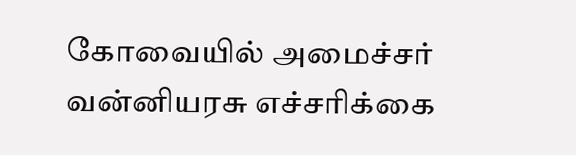கோவையில் அமைச்சர் வன்னியரசு எச்சரிக்கை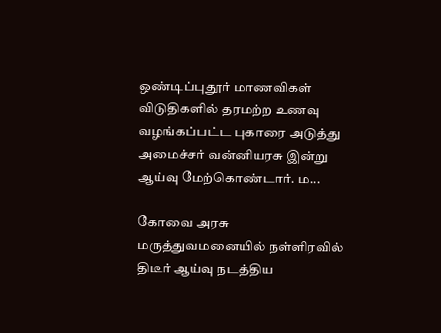ஒண்டிப்புதூர் மாணவிகள் விடுதிகளில் தரமற்ற உணவு வழங்கப்பட்ட புகாரை அடுத்து அமைச்சர் வன்னியரசு இன்று ஆய்வு மேற்கொண்டார். ம...

கோவை அரசு மருத்துவமனையில் நள்ளிரவில் திடீர் ஆய்வு நடத்திய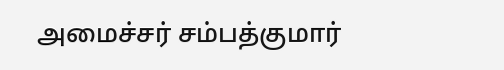அமைச்சர் சம்பத்குமார்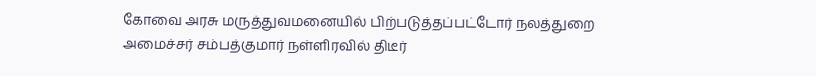கோவை அரசு மருத்துவமனையில் பிற்படுத்தப்பட்டோர் நலத்துறை அமைச்சர் சம்பத்குமார் நள்ளிரவில் திடீர்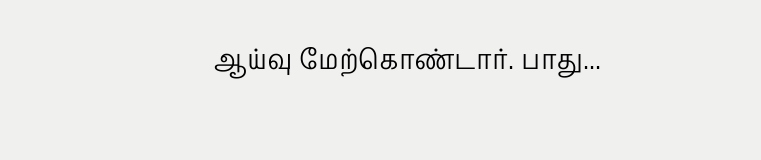ஆய்வு மேற்கொண்டார். பாது...